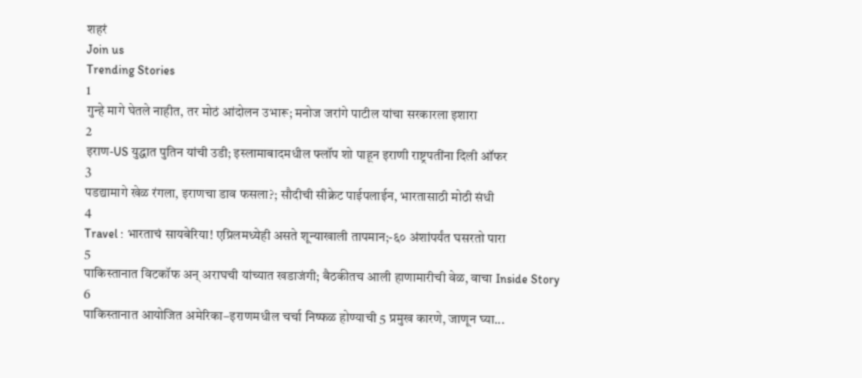शहरं
Join us
Trending Stories
1
गुन्हे मागे घेतले नाहीत, तर मोठं आंदोलन उभारू; मनोज जरांगे पाटील यांचा सरकारला इशारा
2
इराण-US युद्धात पुतिन यांची उडी; इस्लामाबादमधील फ्लॉप शो पाहून इराणी राष्ट्रपतींना दिली ऑफर
3
पडद्यामागे खेळ रंगला, इराणचा डाव फसला?; सौदीची सीक्रेट पाईपलाईन, भारतासाठी मोठी संधी
4
Travel : भारताचं सायबेरिया! एप्रिलमध्येही असते शून्याखाली तापमान;-६० अंशांपर्यंत घसरतो पारा
5
पाकिस्तानात विटकॉफ अन् अराघची यांच्यात खडाजंगी; बैठकीतच आली हाणामारीची वेळ, वाचा Inside Story
6
पाकिस्तानात आयोजित अमेरिका–इराणमधील चर्चा निष्फळ होण्याची 5 प्रमुख कारणे, जाणून घ्या...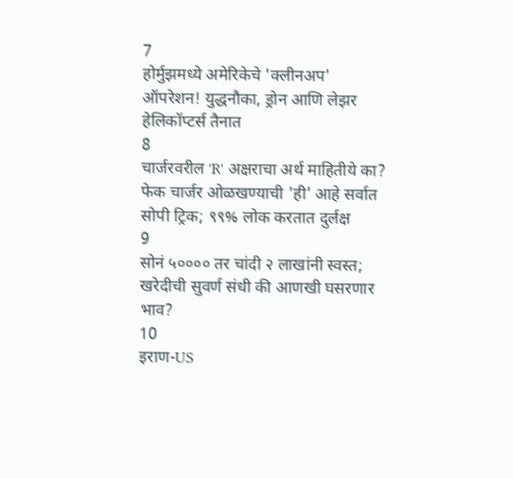7
होर्मुझमध्ये अमेरिकेचे 'क्लीनअप' ऑपरेशन! युद्धनौका, ड्रोन आणि लेझर हेलिकॉप्टर्स तैनात
8
चार्जरवरील 'R' अक्षराचा अर्थ माहितीये का? फेक चार्जर ओळखण्याची 'ही' आहे सर्वात सोपी ट्रिक; ९९% लोक करतात दुर्लक्ष
9
सोनं ५०००० तर चांदी २ लाखांनी स्वस्त; खरेदीची सुवर्ण संधी की आणखी घसरणार भाव?
10
इराण-US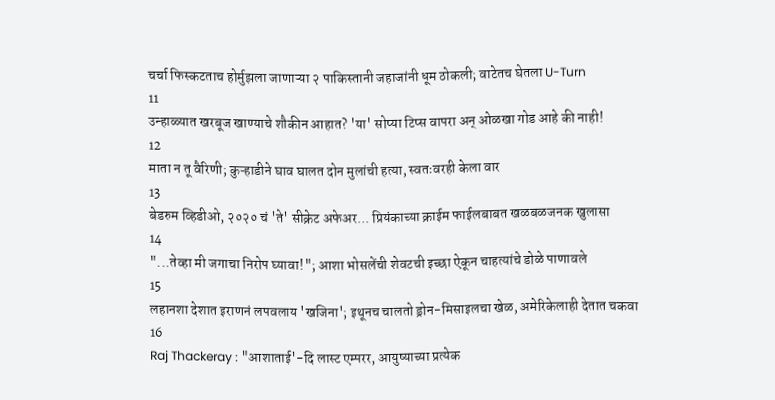चर्चा फिस्कटताच होर्मुझला जाणाऱ्या २ पाकिस्तानी जहाजांनी धूम ठोकली; वाटेतच घेतला U-Turn
11
उन्हाळ्यात खरबूज खाण्याचे शौकीन आहात? 'या' सोप्या टिप्स वापरा अन् ओळखा गोड आहे की नाही!
12
माता न तू वैरिणी; कुऱ्हाडीने घाव घालत दोन मुलांची हत्या, स्वतःवरही केला वार
13
बेडरुम व्हिडीओ, २०२० चं 'ते' सीक्रेट अफेअर... प्रियंकाच्या क्राईम फाईलबाबत खळबळजनक खुलासा
14
"...तेव्हा मी जगाचा निरोप घ्यावा!"; आशा भोसलेंची शेवटची इच्छा ऐकून चाहत्यांचे डोळे पाणावले
15
लहानशा देशात इराणनं लपवलाय 'खजिना'; इथूनच चालतो ड्रोन-मिसाइलचा खेळ, अमेरिकेलाही देतात चकवा
16
Raj Thackeray : "आशाताई'-दि लास्ट एम्परर, आयुष्याच्या प्रत्येक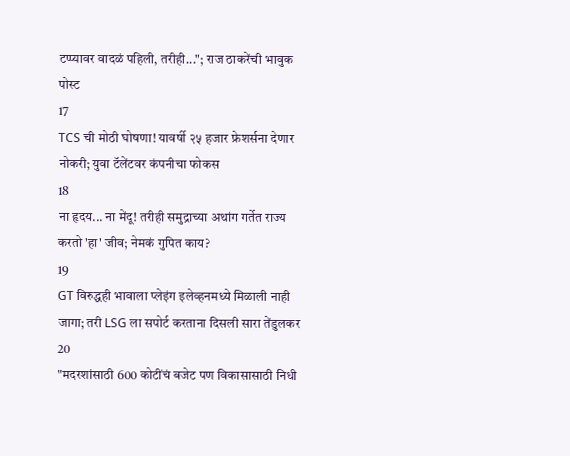टप्प्यावर वादळं पहिली, तरीही..."; राज ठाकरेंची भावुक पोस्ट
17
TCS ची मोठी घोषणा! यावर्षी २५ हजार फ्रेशर्सना देणार नोकरी; युवा टॅलेंटवर कंपनीचा फोकस
18
ना हृदय... ना मेंदू! तरीही समुद्राच्या अथांग गर्तेत राज्य करतो 'हा' जीव; नेमकं गुपित काय?
19
GT विरुद्धही भावाला प्लेइंग इलेव्हनमध्ये मिळाली नाही जागा; तरी LSG ला सपोर्ट करताना दिसली सारा तेंडुलकर
20
"मदरशांसाठी 600 कोटींचं बजेट पण विकासासाठी निधी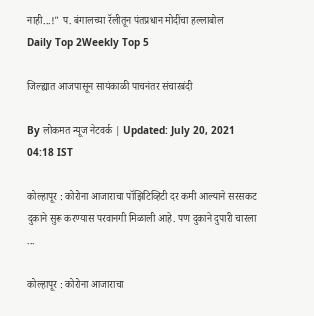नाही...!" प. बंगालच्या रॅलीतून पंतप्रधान मोदींचा हल्लाबोल
Daily Top 2Weekly Top 5

जिल्ह्यात आजपासून सायंकाळी पाचनंतर संचारबंदी

By लोकमत न्यूज नेटवर्क | Updated: July 20, 2021 04:18 IST

कोल्हापूर : कोरोना आजाराचा पॉझिटिव्हिटी दर कमी आल्याने सरसकट दुकाने सुरू करण्यास परवानगी मिळाली आहे. पण दुकाने दुपारी चारला ...

कोल्हापूर : कोरोना आजाराचा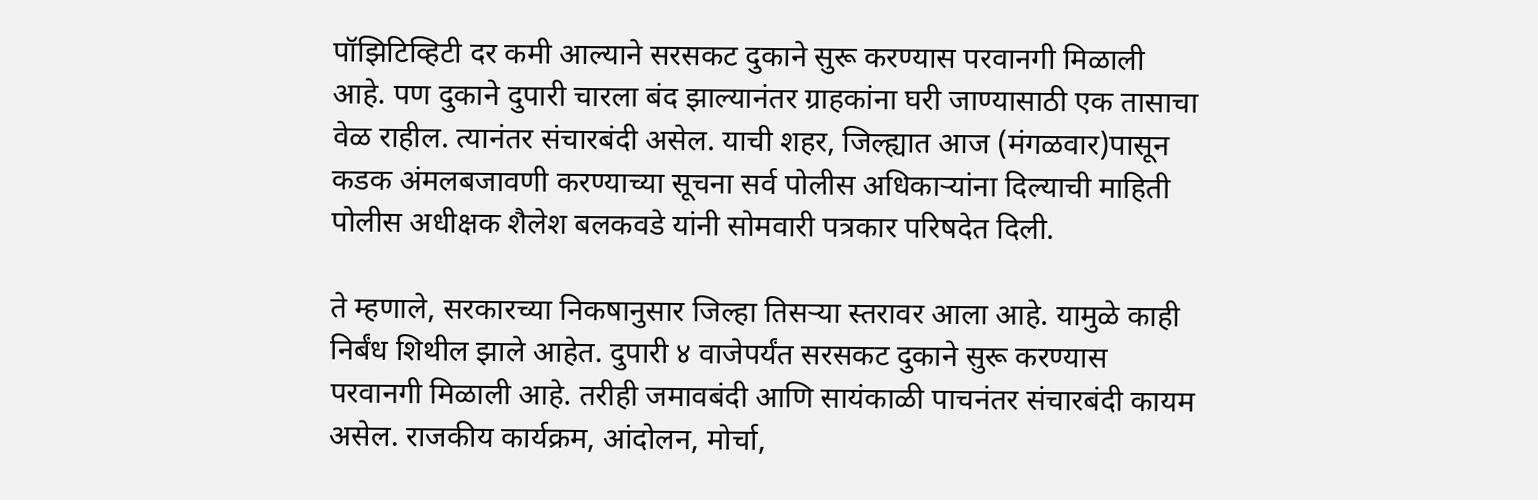पॉझिटिव्हिटी दर कमी आल्याने सरसकट दुकाने सुरू करण्यास परवानगी मिळाली आहे. पण दुकाने दुपारी चारला बंद झाल्यानंतर ग्राहकांना घरी जाण्यासाठी एक तासाचा वेळ राहील. त्यानंतर संचारबंदी असेल. याची शहर, जिल्ह्यात आज (मंगळवार)पासून कडक अंमलबजावणी करण्याच्या सूचना सर्व पोलीस अधिकाऱ्यांना दिल्याची माहिती पोलीस अधीक्षक शैलेश बलकवडे यांनी सोमवारी पत्रकार परिषदेत दिली.

ते म्हणाले, सरकारच्या निकषानुसार जिल्हा तिसऱ्या स्तरावर आला आहे. यामुळे काही निर्बंध शिथील झाले आहेत. दुपारी ४ वाजेपर्यंत सरसकट दुकाने सुरू करण्यास परवानगी मिळाली आहे. तरीही जमावबंदी आणि सायंकाळी पाचनंतर संचारबंदी कायम असेल. राजकीय कार्यक्रम, आंदोलन, मोर्चा,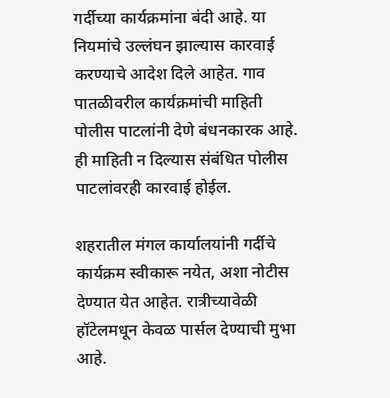गर्दीच्या कार्यक्रमांना बंदी आहे. या नियमांचे उल्लंघन झाल्यास कारवाई करण्याचे आदेश दिले आहेत. गाव पातळीवरील कार्यक्रमांची माहिती पोलीस पाटलांनी देणे बंधनकारक आहे. ही माहिती न दिल्यास संबंधित पोलीस पाटलांवरही कारवाई होईल.

शहरातील मंगल कार्यालयांनी गर्दीचे कार्यक्रम स्वीकारू नयेत, अशा नोटीस देण्यात येत आहेत. रात्रीच्यावेळी हॉटेलमधून केवळ पार्सल देण्याची मुभा आहे.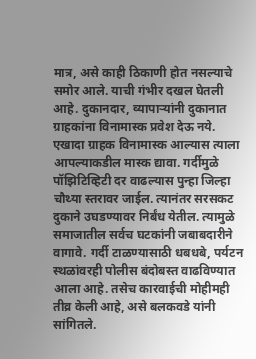मात्र, असे काही ठिकाणी होत नसल्याचे समोर आले. याची गंभीर दखल घेतली आहे. दुकानदार, व्यापाऱ्यांनी दुकानात ग्राहकांना विनामास्क प्रवेश देऊ नये. एखादा ग्राहक विनामास्क आल्यास त्याला आपल्याकडील मास्क द्यावा. गर्दीमुळे पॉझिटिव्हिटी दर वाढल्यास पुन्हा जिल्हा चौथ्या स्तरावर जाईल. त्यानंतर सरसकट दुकाने उघडण्यावर निर्बंध येतील. त्यामुळे समाजातील सर्वच घटकांनी जबाबदारीने वागावे. गर्दी टाळण्यासाठी धबधबे, पर्यटन स्थळांवरही पोलीस बंदोबस्त वाढविण्यात आला आहे. तसेच कारवाईची मोहीमही तीव्र केली आहे, असे बलकवडे यांनी सांगितले.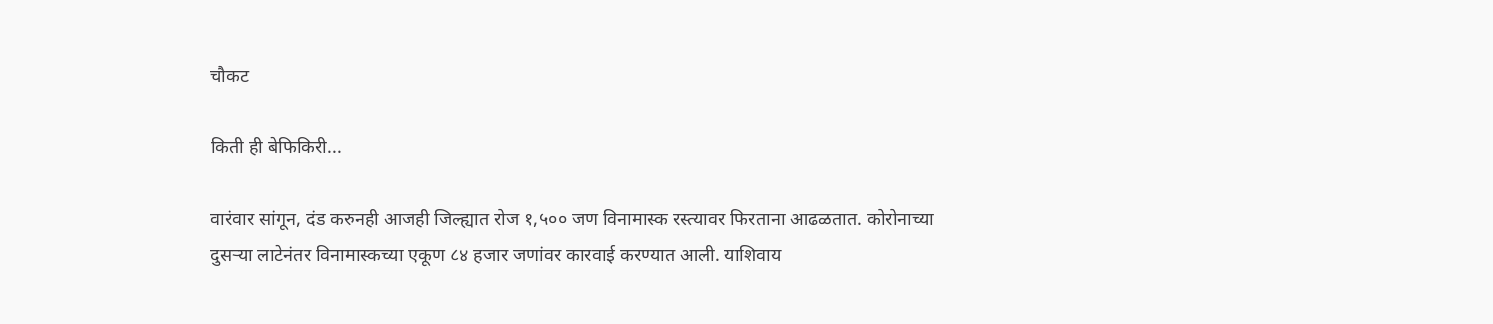चौकट

किती ही बेफिकिरी...

वारंवार सांगून, दंड करुनही आजही जिल्ह्यात रोज १,५०० जण विनामास्क रस्त्यावर फिरताना आढळतात. कोरोनाच्या दुसऱ्या लाटेनंतर विनामास्कच्या एकूण ८४ हजार जणांवर कारवाई करण्यात आली. याशिवाय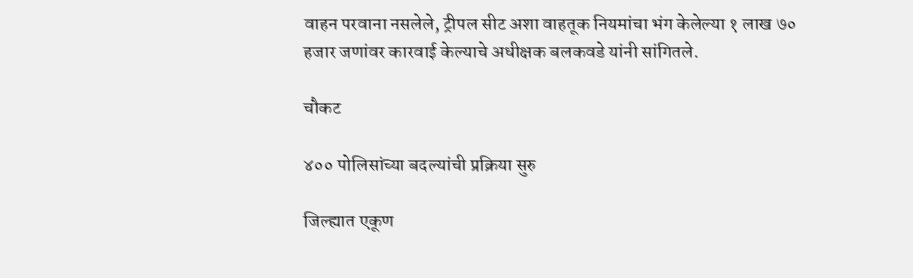वाहन परवाना नसलेले, ट्रीपल सीट अशा वाहतूक नियमांचा भंग केलेल्या १ लाख ७० हजार जणांवर कारवाई केल्याचे अधीक्षक बलकवडे यांनी सांगितले.

चौकट

४०० पोलिसांच्या बदल्यांची प्रक्रिया सुरु

जिल्ह्यात एकूण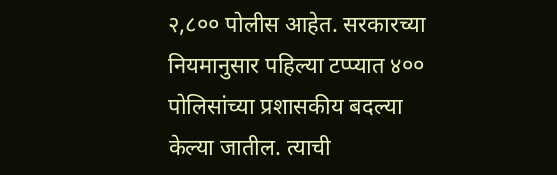२,८०० पोलीस आहेत. सरकारच्या नियमानुसार पहिल्या टप्प्यात ४०० पोलिसांच्या प्रशासकीय बदल्या केल्या जातील. त्याची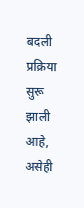बदली प्रक्रिया सुरू झाली आहे, असेही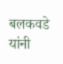बलकवडे यांनी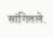सांगितले.